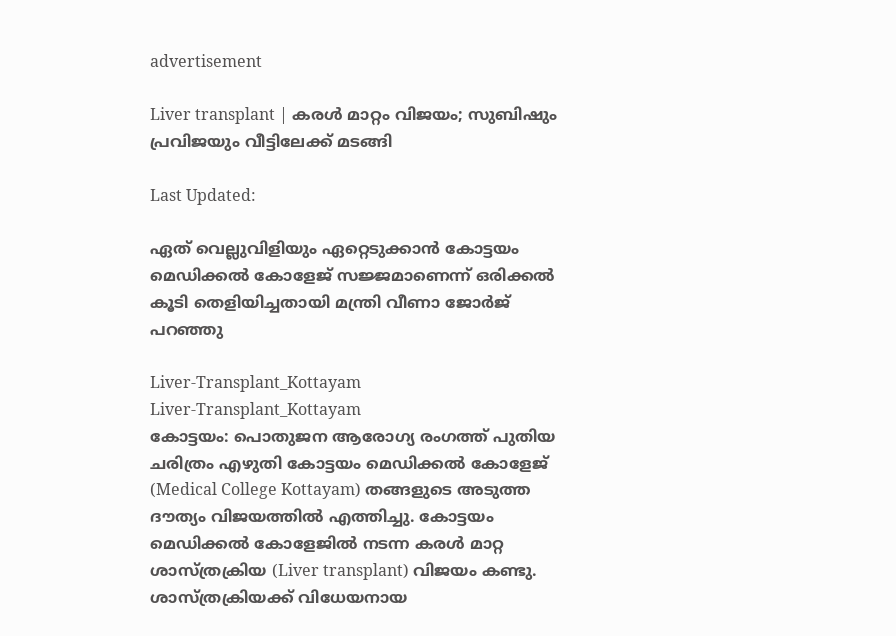advertisement

Liver transplant | കരൾ മാറ്റം വിജയം; സുബിഷും പ്രവിജയും വീട്ടിലേക്ക് മടങ്ങി

Last Updated:

ഏത് വെല്ലുവിളിയും ഏറ്റെടുക്കാൻ കോട്ടയം മെഡിക്കൽ കോളേജ് സജ്ജമാണെന്ന് ഒരിക്കൽ കൂടി തെളിയിച്ചതായി മന്ത്രി വീണാ ജോർജ് പറഞ്ഞു

Liver-Transplant_Kottayam
Liver-Transplant_Kottayam
കോട്ടയം: പൊതുജന ആരോഗ്യ രംഗത്ത് പുതിയ ചരിത്രം എഴുതി കോട്ടയം മെഡിക്കൽ കോളേജ് (Medical College Kottayam) തങ്ങളുടെ അടുത്ത ദൗത്യം വിജയത്തിൽ എത്തിച്ചു. കോട്ടയം മെഡിക്കൽ കോളേജിൽ നടന്ന കരൾ മാറ്റ ശാസ്ത്രക്രിയ (Liver transplant) വിജയം കണ്ടു. ശാസ്ത്രക്രിയക്ക് വിധേയനായ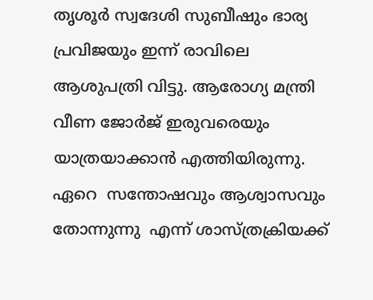തൃശൂർ സ്വദേശി സുബീഷും ഭാര്യ പ്രവിജയും ഇന്ന് രാവിലെ ആശുപത്രി വിട്ടു. ആരോഗ്യ മന്ത്രി വീണ ജോർജ് ഇരുവരെയും യാത്രയാക്കാൻ എത്തിയിരുന്നു.
ഏറെ  സന്തോഷവും ആശ്വാസവും തോന്നുന്നു  എന്ന് ശാസ്ത്രക്രിയക്ക്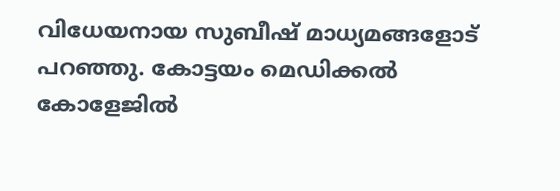വിധേയനായ സുബീഷ് മാധ്യമങ്ങളോട് പറഞ്ഞു. കോട്ടയം മെഡിക്കൽ കോളേജിൽ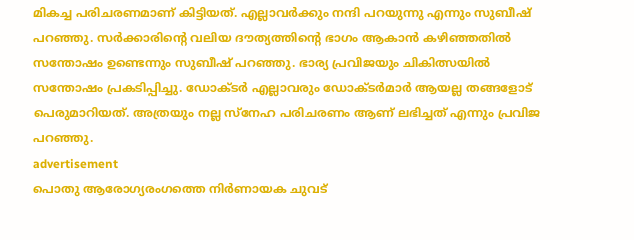മികച്ച പരിചരണമാണ് കിട്ടിയത്. എല്ലാവർക്കും നന്ദി പറയുന്നു എന്നും സുബീഷ് പറഞ്ഞു. സർക്കാരിന്റെ വലിയ ദൗത്യത്തിന്റെ ഭാഗം ആകാൻ കഴിഞ്ഞതിൽ സന്തോഷം ഉണ്ടെന്നും സുബീഷ് പറഞ്ഞു. ഭാര്യ പ്രവിജയും ചികിത്സയിൽ സന്തോഷം പ്രകടിപ്പിച്ചു. ഡോക്ടർ എല്ലാവരും ഡോക്ടർമാർ ആയല്ല തങ്ങളോട് പെരുമാറിയത്. അത്രയും നല്ല സ്നേഹ പരിചരണം ആണ് ലഭിച്ചത് എന്നും പ്രവിജ പറഞ്ഞു.
advertisement
പൊതു ആരോഗ്യരംഗത്തെ നിർണായക ചുവട്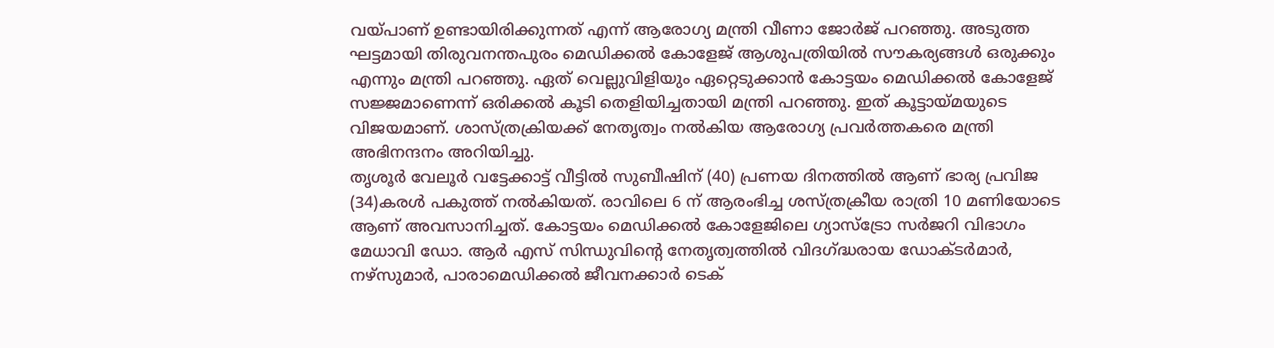വയ്പാണ് ഉണ്ടായിരിക്കുന്നത് എന്ന് ആരോഗ്യ മന്ത്രി വീണാ ജോർജ് പറഞ്ഞു. അടുത്ത ഘട്ടമായി തിരുവനന്തപുരം മെഡിക്കൽ കോളേജ് ആശുപത്രിയിൽ സൗകര്യങ്ങൾ ഒരുക്കും എന്നും മന്ത്രി പറഞ്ഞു. ഏത് വെല്ലുവിളിയും ഏറ്റെടുക്കാൻ കോട്ടയം മെഡിക്കൽ കോളേജ് സജ്ജമാണെന്ന് ഒരിക്കൽ കൂടി തെളിയിച്ചതായി മന്ത്രി പറഞ്ഞു. ഇത് കൂട്ടായ്മയുടെ വിജയമാണ്. ശാസ്ത്രക്രിയക്ക് നേതൃത്വം നൽകിയ ആരോഗ്യ പ്രവർത്തകരെ മന്ത്രി അഭിനന്ദനം അറിയിച്ചു.
തൃശൂർ വേലൂർ വട്ടേക്കാട്ട് വീട്ടിൽ സുബീഷിന് (40) പ്രണയ ദിനത്തിൽ ആണ് ഭാര്യ പ്രവിജ (34)കരൾ പകുത്ത് നൽകിയത്. രാവിലെ 6 ന് ആരംഭിച്ച ശസ്ത്രക്രീയ രാത്രി 10 മണിയോടെ ആണ് അവസാനിച്ചത്. കോട്ടയം മെഡിക്കൽ കോളേജിലെ ഗ്യാസ്ട്രോ സർജറി വിഭാഗം മേധാവി ഡോ. ആർ എസ് സിന്ധുവിൻ്റെ നേതൃത്വത്തിൽ വിദഗ്ദ്ധരായ ഡോക്ടർമാർ, നഴ്സുമാർ, പാരാമെഡിക്കൽ ജീവനക്കാർ ടെക്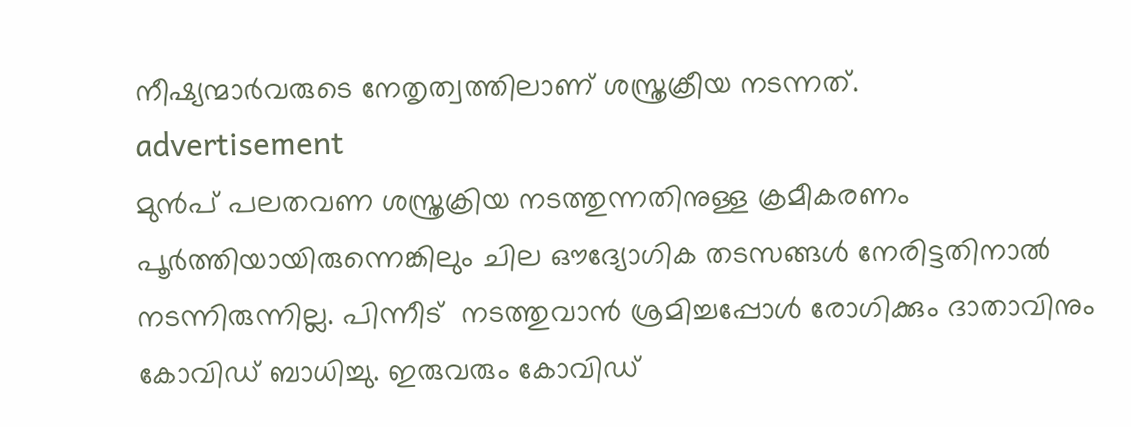നീഷ്യന്മാർവരുടെ നേതൃത്വത്തിലാണ് ശസ്ത്രക്രീയ നടന്നത്.
advertisement
മുൻപ് പലതവണ ശസ്ത്രക്രിയ നടത്തുന്നതിനുള്ള ക്രമീകരണം പൂർത്തിയായിരുന്നെങ്കിലും ചില ഔദ്യോഗിക തടസങ്ങൾ നേരിട്ടതിനാൽ നടന്നിരുന്നില്ല. പിന്നീട്  നടത്തുവാൻ ശ്രമിച്ചപ്പോൾ രോഗിക്കും ദാതാവിനും കോവിഡ് ബാധിച്ചു. ഇരുവരും കോവിഡ്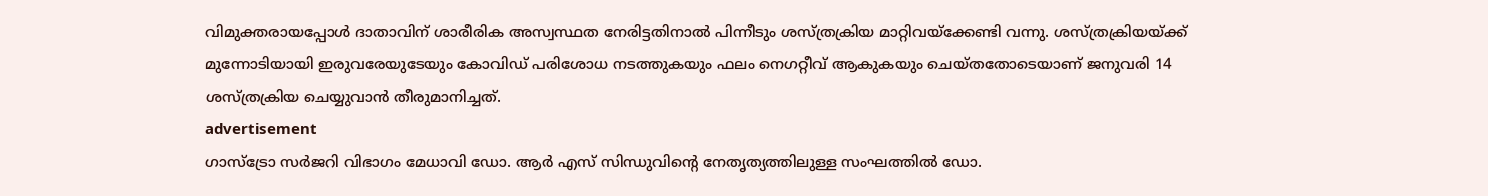വിമുക്തരായപ്പോൾ ദാതാവിന് ശാരീരിക അസ്വസ്ഥത നേരിട്ടതിനാൽ പിന്നീടും ശസ്ത്രക്രിയ മാറ്റിവയ്ക്കേണ്ടി വന്നു. ശസ്ത്രക്രിയയ്ക്ക് മുന്നോടിയായി ഇരുവരേയുടേയും കോവിഡ് പരിശോധ നടത്തുകയും ഫലം നെഗറ്റീവ് ആകുകയും ചെയ്തതോടെയാണ് ജനുവരി 14 ശസ്ത്രക്രിയ ചെയ്യുവാൻ തീരുമാനിച്ചത്.
advertisement
ഗാസ്ട്രോ സർജറി വിഭാഗം മേധാവി ഡോ. ആർ എസ് സിന്ധുവിൻ്റെ നേതൃത്യത്തിലുള്ള സംഘത്തിൽ ഡോ.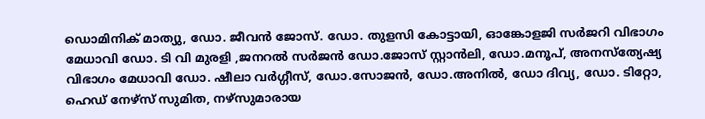ഡൊമിനിക് മാത്യു, ഡോ. ജീവൻ ജോസ്. ഡോ. തുളസി കോട്ടായി, ഓങ്കോളജി സർജറി വിഭാഗം മേധാവി ഡോ. ടി വി മുരളി ,ജനറൽ സർജൻ ഡോ.ജോസ് സ്റ്റാൻലി, ഡോ.മനൂപ്, അനസ്ത്യേഷ്യ വിഭാഗം മേധാവി ഡോ. ഷീലാ വർഗ്ഗീസ്, ഡോ.സോജൻ, ഡോ.അനിൽ, ഡോ ദിവ്യ, ഡോ. ടിറ്റോ,  ഹെഡ് നേഴ്സ് സുമിത, നഴ്സുമാരായ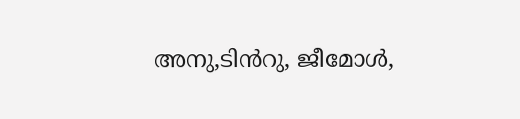അനു,ടിൻറു, ജീമോൾ,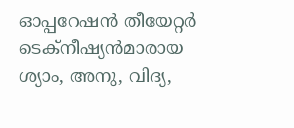ഓപ്പറേഷൻ തീയേറ്റർ ടെക്നീഷ്യൻമാരായ ശ്യാം, അനു, വിദ്യ,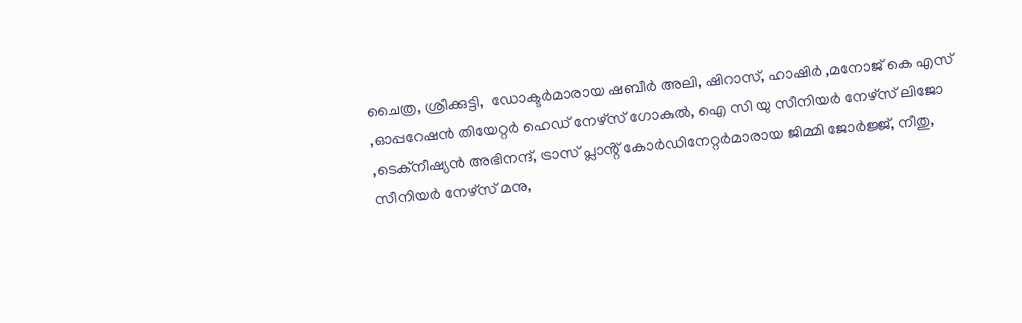ചൈത്ര, ശ്രീക്കുട്ടി,  ഡോക്ടർമാരായ ഷബീർ അലി, ഷിറാസ്, ഹാഷിർ ,മനോജ് കെ എസ് ,ഓപ്പറേഷൻ തിയേറ്റർ ഹെഡ് നേഴ്സ് ഗോകുൽ, ഐ സി യു സീനിയർ നേഴ്സ് ലിജോ ,ടെക്നീഷ്യൻ അഭിനന്ദ്, ട്രാസ് പ്ലാൻ്റ് കോർഡിനേറ്റർമാരായ ജിമ്മി ജോർജ്ജ്, നീതു, സീനിയർ നേഴ്സ് മനു,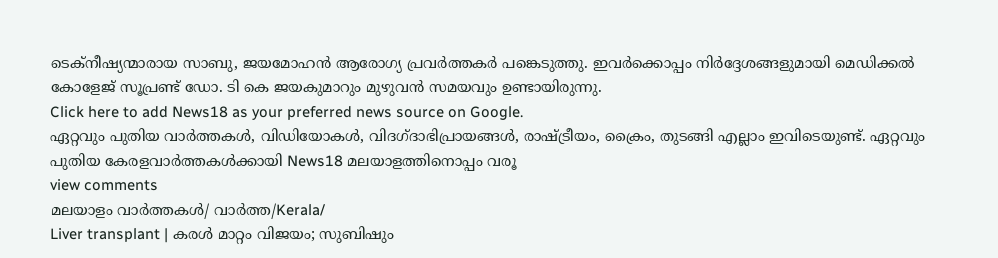ടെക്നീഷ്യന്മാരായ സാബു, ജയമോഹൻ ആരോഗ്യ പ്രവർത്തകർ പങ്കെടുത്തു. ഇവർക്കൊപ്പം നിർദ്ദേശങ്ങളുമായി മെഡിക്കൽ കോളേജ് സൂപ്രണ്ട് ഡോ. ടി കെ ജയകുമാറും മുഴുവൻ സമയവും ഉണ്ടായിരുന്നു.
Click here to add News18 as your preferred news source on Google.
ഏറ്റവും പുതിയ വാർത്തകൾ, വിഡിയോകൾ, വിദഗ്ദാഭിപ്രായങ്ങൾ, രാഷ്ട്രീയം, ക്രൈം, തുടങ്ങി എല്ലാം ഇവിടെയുണ്ട്. ഏറ്റവും പുതിയ കേരളവാർത്തകൾക്കായി News18 മലയാളത്തിനൊപ്പം വരൂ
view comments
മലയാളം വാർത്തകൾ/ വാർത്ത/Kerala/
Liver transplant | കരൾ മാറ്റം വിജയം; സുബിഷും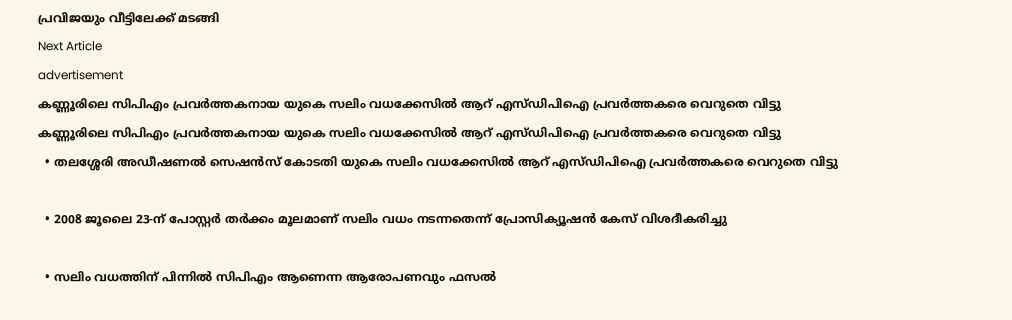പ്രവിജയും വീട്ടിലേക്ക് മടങ്ങി
Next Article
advertisement
കണ്ണൂരിലെ സിപിഎം പ്രവർത്തകനായ യുകെ സലിം വധക്കേസിൽ ആറ് എസ്ഡിപിഐ പ്രവർത്തകരെ വെറുതെ വിട്ടു
കണ്ണൂരിലെ സിപിഎം പ്രവർത്തകനായ യുകെ സലിം വധക്കേസിൽ ആറ് എസ്ഡിപിഐ പ്രവർത്തകരെ വെറുതെ വിട്ടു
  • തലശ്ശേരി അഡീഷണൽ സെഷൻസ് കോടതി യുകെ സലിം വധക്കേസിൽ ആറ് എസ്ഡിപിഐ പ്രവർത്തകരെ വെറുതെ വിട്ടു

  • 2008 ജൂലൈ 23-ന് പോസ്റ്റർ തർക്കം മൂലമാണ് സലിം വധം നടന്നതെന്ന് പ്രോസിക്യൂഷൻ കേസ് വിശദീകരിച്ചു

  • സലിം വധത്തിന് പിന്നിൽ സിപിഎം ആണെന്ന ആരോപണവും ഫസൽ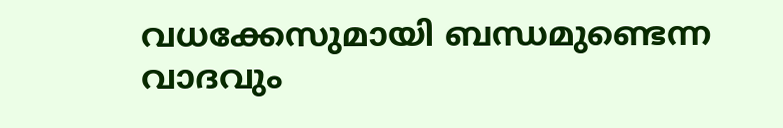വധക്കേസുമായി ബന്ധമുണ്ടെന്ന വാദവും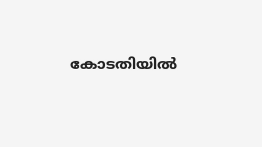കോടതിയിൽ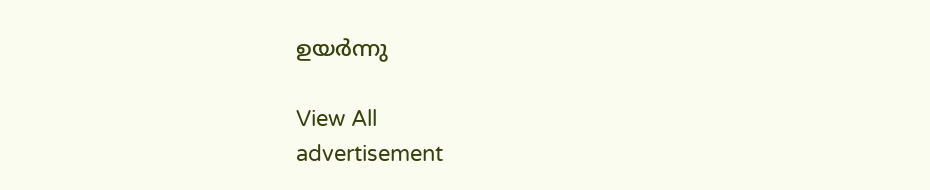ഉയർന്നു

View All
advertisement